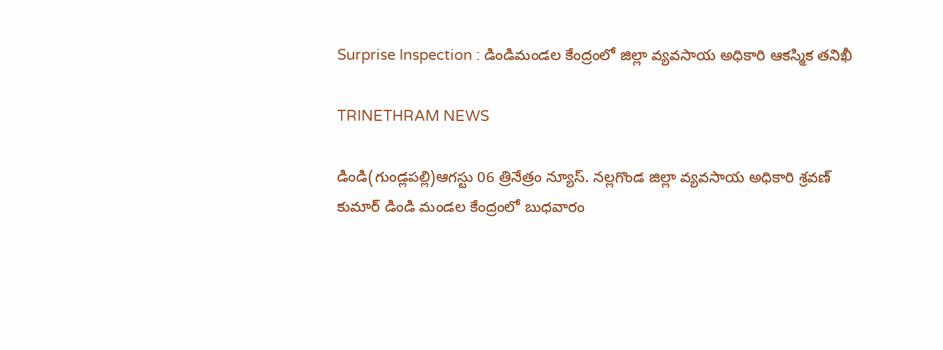Surprise Inspection : డిండిమండల కేంద్రంలో జిల్లా వ్యవసాయ అధికారి ఆకస్మిక తనిఖీ

TRINETHRAM NEWS

డిండి(గుండ్లపల్లి)ఆగస్టు 06 త్రినేత్రం న్యూస్. నల్లగొండ జిల్లా వ్యవసాయ అధికారి శ్రవణ్ కుమార్ డిండి మండల కేంద్రంలో బుధవారం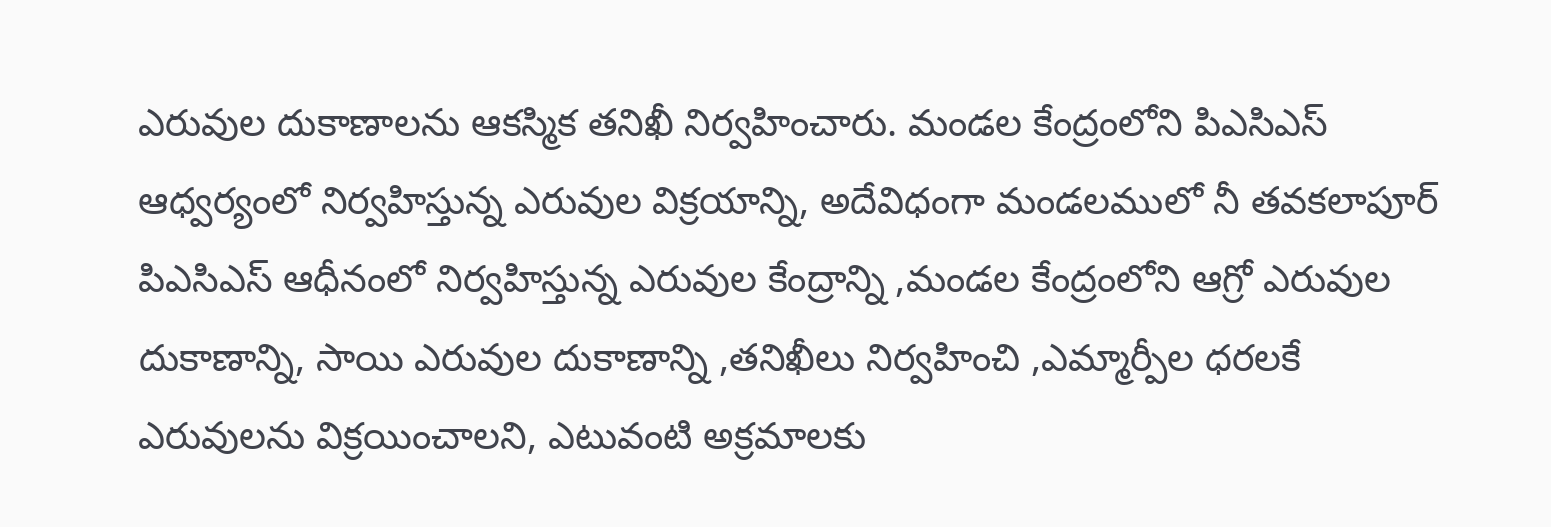ఎరువుల దుకాణాలను ఆకస్మిక తనిఖీ నిర్వహించారు. మండల కేంద్రంలోని పిఎసిఎస్ ఆధ్వర్యంలో నిర్వహిస్తున్న ఎరువుల విక్రయాన్ని, అదేవిధంగా మండలములో నీ తవకలాపూర్ పిఎసిఎస్ ఆధీనంలో నిర్వహిస్తున్న ఎరువుల కేంద్రాన్ని ,మండల కేంద్రంలోని ఆగ్రో ఎరువుల దుకాణాన్ని, సాయి ఎరువుల దుకాణాన్ని ,తనిఖీలు నిర్వహించి ,ఎమ్మార్పీల ధరలకే ఎరువులను విక్రయించాలని, ఎటువంటి అక్రమాలకు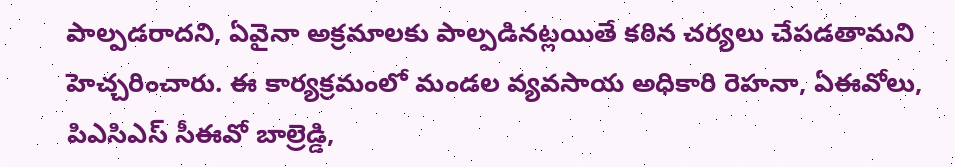పాల్పడరాదని, ఏవైనా అక్రమాలకు పాల్పడినట్లయితే కఠిన చర్యలు చేపడతామని హెచ్చరించారు. ఈ కార్యక్రమంలో మండల వ్యవసాయ అధికారి రెహనా, ఏఈవోలు, పిఎసిఎస్ సీఈవో బాల్రెడ్డి,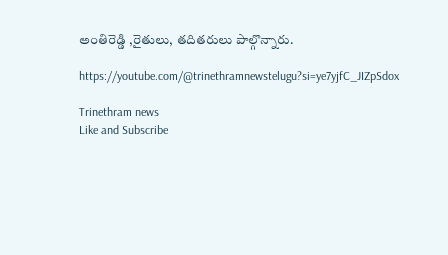అంతిరెడ్డి ,రైతులు, తదితరులు పాల్గొన్నారు.

https://youtube.com/@trinethramnewstelugu?si=ye7yjfC_JIZpSdox

Trinethram news
Like and Subscribe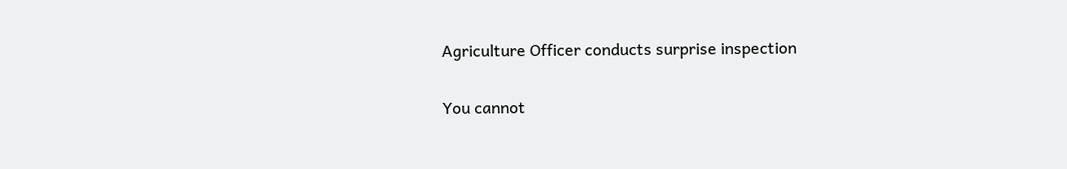Agriculture Officer conducts surprise inspection

You cannot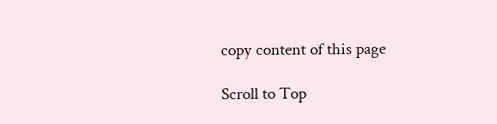copy content of this page

Scroll to Top